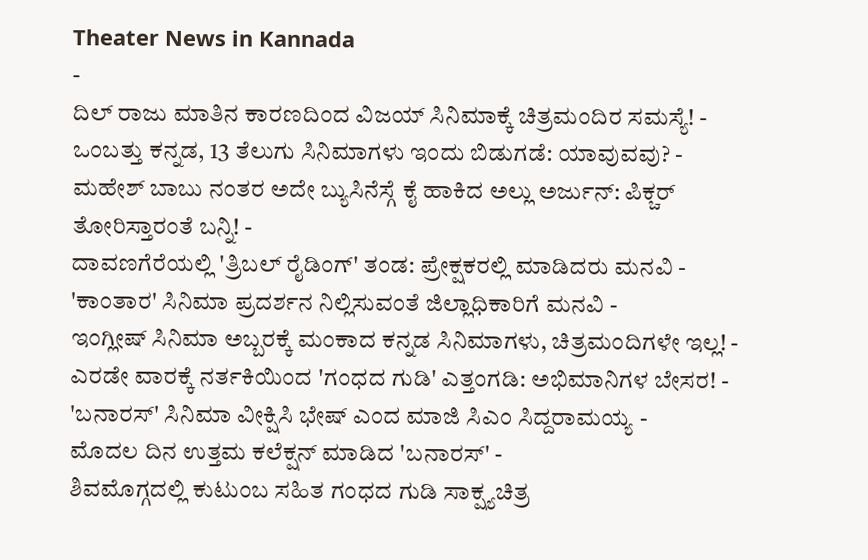Theater News in Kannada
-
ದಿಲ್ ರಾಜು ಮಾತಿನ ಕಾರಣದಿಂದ ವಿಜಯ್ ಸಿನಿಮಾಕ್ಕೆ ಚಿತ್ರಮಂದಿರ ಸಮಸ್ಯೆ! -
ಒಂಬತ್ತು ಕನ್ನಡ, 13 ತೆಲುಗು ಸಿನಿಮಾಗಳು ಇಂದು ಬಿಡುಗಡೆ: ಯಾವುವವು? -
ಮಹೇಶ್ ಬಾಬು ನಂತರ ಅದೇ ಬ್ಯುಸಿನೆಸ್ಗೆ ಕೈ ಹಾಕಿದ ಅಲ್ಲು ಅರ್ಜುನ್: ಪಿಕ್ಚರ್ ತೋರಿಸ್ತಾರಂತೆ ಬನ್ನಿ! -
ದಾವಣಗೆರೆಯಲ್ಲಿ 'ತ್ರಿಬಲ್ ರೈಡಿಂಗ್' ತಂಡ: ಪ್ರೇಕ್ಷಕರಲ್ಲಿ ಮಾಡಿದರು ಮನವಿ -
'ಕಾಂತಾರ' ಸಿನಿಮಾ ಪ್ರದರ್ಶನ ನಿಲ್ಲಿಸುವಂತೆ ಜಿಲ್ಲಾಧಿಕಾರಿಗೆ ಮನವಿ -
ಇಂಗ್ಲೀಷ್ ಸಿನಿಮಾ ಅಬ್ಬರಕ್ಕೆ ಮಂಕಾದ ಕನ್ನಡ ಸಿನಿಮಾಗಳು, ಚಿತ್ರಮಂದಿಗಳೇ ಇಲ್ಲ! -
ಎರಡೇ ವಾರಕ್ಕೆ ನರ್ತಕಿಯಿಂದ 'ಗಂಧದ ಗುಡಿ' ಎತ್ತಂಗಡಿ: ಅಭಿಮಾನಿಗಳ ಬೇಸರ! -
'ಬನಾರಸ್' ಸಿನಿಮಾ ವೀಕ್ಷಿಸಿ ಭೇಷ್ ಎಂದ ಮಾಜಿ ಸಿಎಂ ಸಿದ್ದರಾಮಯ್ಯ -
ಮೊದಲ ದಿನ ಉತ್ತಮ ಕಲೆಕ್ಷನ್ ಮಾಡಿದ 'ಬನಾರಸ್' -
ಶಿವಮೊಗ್ಗದಲ್ಲಿ ಕುಟುಂಬ ಸಹಿತ ಗಂಧದ ಗುಡಿ ಸಾಕ್ಷ್ಯಚಿತ್ರ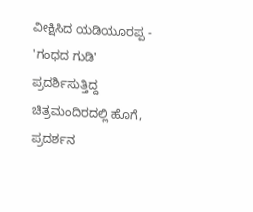ವೀಕ್ಷಿಸಿದ ಯಡಿಯೂರಪ್ಪ -
'ಗಂಧದ ಗುಡಿ' ಪ್ರದರ್ಶಿಸುತ್ತಿದ್ದ ಚಿತ್ರಮಂದಿರದಲ್ಲಿ ಹೊಗೆ, ಪ್ರದರ್ಶನ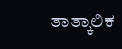ತಾತ್ಕಾಲಿಕ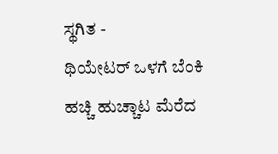ಸ್ಥಗಿತ -
ಥಿಯೇಟರ್ ಒಳಗೆ ಬೆಂಕಿ ಹಚ್ಚಿ ಹುಚ್ಚಾಟ ಮೆರೆದ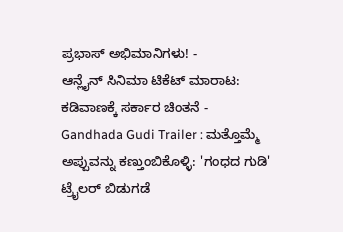ಪ್ರಭಾಸ್ ಅಭಿಮಾನಿಗಳು! -
ಆನ್ಲೈನ್ ಸಿನಿಮಾ ಟಿಕೆಟ್ ಮಾರಾಟ: ಕಡಿವಾಣಕ್ಕೆ ಸರ್ಕಾರ ಚಿಂತನೆ -
Gandhada Gudi Trailer : ಮತ್ತೊಮ್ಮೆ ಅಪ್ಪುವನ್ನು ಕಣ್ತುಂಬಿಕೊಳ್ಳಿ: 'ಗಂಧದ ಗುಡಿ' ಟ್ರೈಲರ್ ಬಿಡುಗಡೆ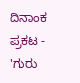ದಿನಾಂಕ ಪ್ರಕಟ -
'ಗುರು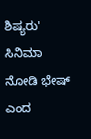ಶಿಷ್ಯರು' ಸಿನಿಮಾ ನೋಡಿ ಭೇಷ್ ಎಂದ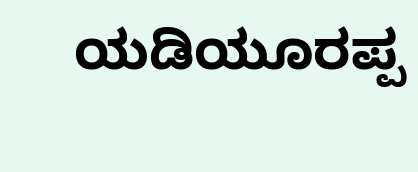ಯಡಿಯೂರಪ್ಪ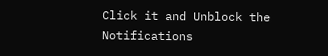Click it and Unblock the Notifications